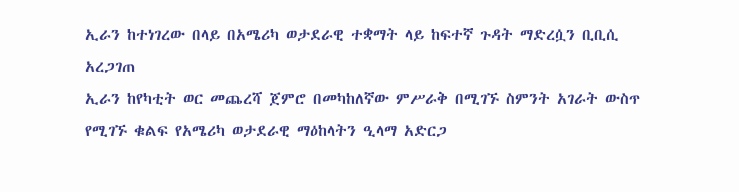ኢራን ከተነገረው በላይ በአሜሪካ ወታደራዊ ተቋማት ላይ ከፍተኛ ጉዳት ማድረሷን ቢቢሲ አረጋገጠ
ኢራን ከየካቲት ወር መጨረሻ ጀምሮ በመካከለኛው ምሥራቅ በሚገኙ ስምንት አገራት ውስጥ የሚገኙ ቁልፍ የአሜሪካ ወታደራዊ ማዕከላትን ዒላማ አድርጋ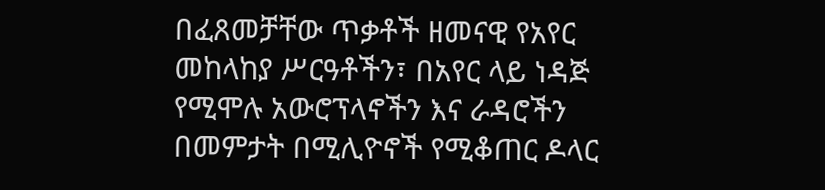በፈጸመቻቸው ጥቃቶች ዘመናዊ የአየር መከላከያ ሥርዓቶችን፣ በአየር ላይ ነዳጅ የሚሞሉ አውሮፕላኖችን እና ራዳሮችን በመምታት በሚሊዮኖች የሚቆጠር ዶላር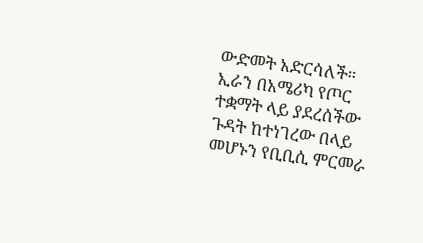ውድመት አድርሳለች። ኢራን በአሜሪካ የጦር ተቋማት ላይ ያደረሰችው ጉዳት ከተነገረው በላይ መሆኑን የቢቢሲ ምርመራ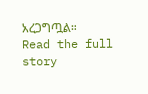አረጋግጧል።
Read the full story